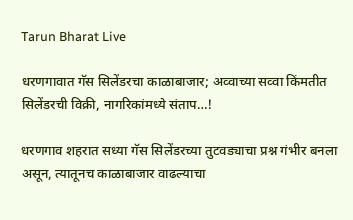Tarun Bharat Live

धरणगावात गॅस सिलेंडरचा काळाबाजार; अव्वाच्या सव्वा किंमतीत सिलेंडरची विक्री, नागरिकांमध्ये संताप…!

धरणगाव शहरात सध्या गॅस सिलेंडरच्या तुटवड्याचा प्रश्न गंभीर बनला असून, त्यातूनच काळाबाजार वाढल्याचा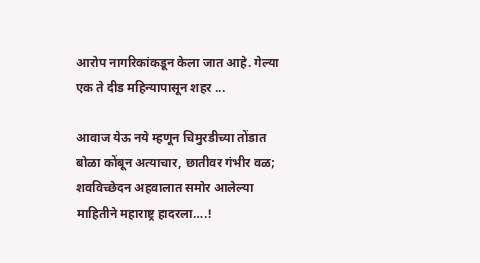आरोप नागरिकांकडून केला जात आहे. गेल्या एक ते दीड महिन्यापासून शहर ...

आवाज येऊ नये म्हणून चिमुरडीच्या तोंडात बोळा कोंबून अत्याचार, छातीवर गंभीर वळ; शवविच्छेदन अहवालात समोर आलेल्या माहितीने महाराष्ट्र हादरला….!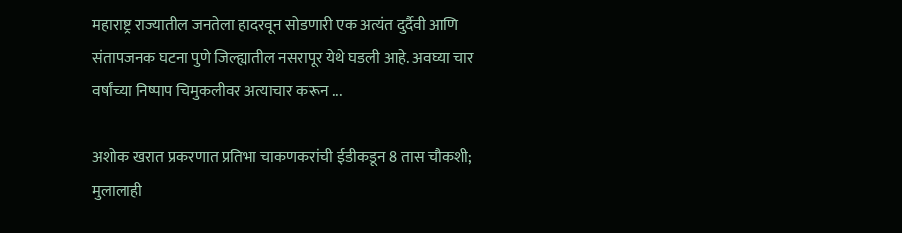महाराष्ट्र राज्यातील जनतेला हादरवून सोडणारी एक अत्यंत दुर्दैवी आणि संतापजनक घटना पुणे जिल्ह्यातील नसरापूर येथे घडली आहे. अवघ्या चार वर्षांच्या निष्पाप चिमुकलीवर अत्याचार करून ...

अशोक खरात प्रकरणात प्रतिभा चाकणकरांची ईडीकडून 8 तास चौकशी; मुलालाही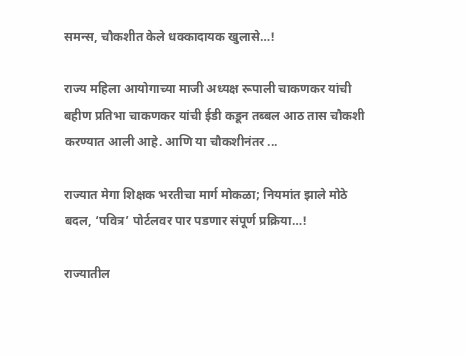समन्स, चौकशीत केले धक्कादायक खुलासे…!

राज्य महिला आयोगाच्या माजी अध्यक्ष रूपाली चाकणकर यांची बहीण प्रतिभा चाकणकर यांची ईडी कडून तब्बल आठ तास चौकशी करण्यात आली आहे. आणि या चौकशीनंतर ...

राज्यात मेगा शिक्षक भरतीचा मार्ग मोकळा; नियमांत झाले मोठे बदल, ‘पवित्र’ पोर्टलवर पार पडणार संपूर्ण प्रक्रिया…!

राज्यातील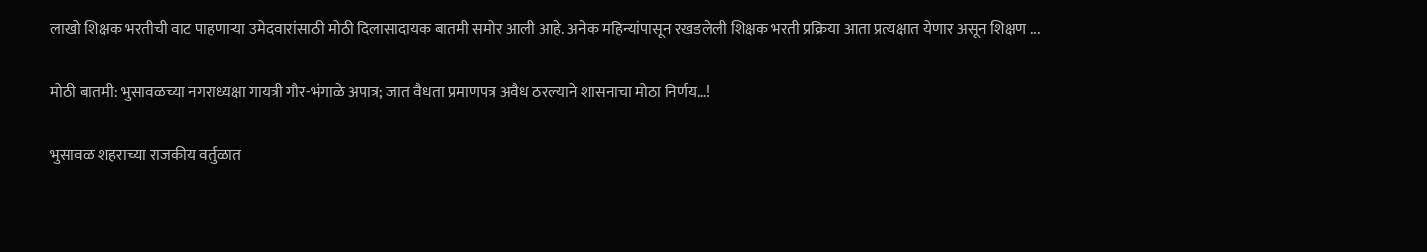लाखो शिक्षक भरतीची वाट पाहणाऱ्या उमेदवारांसाठी मोठी दिलासादायक बातमी समोर आली आहे. अनेक महिन्यांपासून रखडलेली शिक्षक भरती प्रक्रिया आता प्रत्यक्षात येणार असून शिक्षण ...

मोठी बातमी: भुसावळच्या नगराध्यक्षा गायत्री गौर-भंगाळे अपात्र; जात वैधता प्रमाणपत्र अवैध ठरल्याने शासनाचा मोठा निर्णय…!

भुसावळ शहराच्या राजकीय वर्तुळात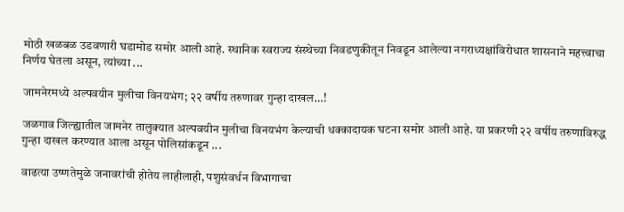मोठी खळबळ उडवणारी घडामोड समोर आली आहे. स्थानिक स्वराज्य संस्थेच्या निवडणुकीतून निवडून आलेल्या नगराध्यक्षांविरोधात शासनाने महत्त्वाचा निर्णय घेतला असून, त्यांच्या ...

जामनेरमध्ये अल्पवयीन मुलीचा विनयभंग; २२ वर्षीय तरुणावर गुन्हा दाखल…!

जळगाव जिल्ह्यातील जामनेर तालुक्यात अल्पवयीन मुलीचा विनयभंग केल्याची धक्कादायक घटना समोर आली आहे. या प्रकरणी २२ वर्षीय तरुणाविरुद्ध गुन्हा दाखल करण्यात आला असून पोलिसांकडून ...

वाढत्या उष्णतेमुळे जनावरांची होतेय लाहीलाही, पशुसंवर्धन विभागाचा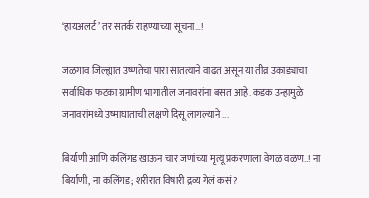‘हायअलर्ट’ तर सतर्क राहण्याच्या सूचना…!

जळगाव जिल्ह्यात उष्णतेचा पारा सातत्याने वाढत असून या तीव्र उकाड्याचा सर्वाधिक फटका ग्रामीण भागातील जनावरांना बसत आहे. कडक उन्हामुळे जनावरांमध्ये उष्माघाताची लक्षणे दिसू लागल्याने ...

बिर्याणी आणि कलिंगड खाऊन चार जणांच्या मृत्यू प्रकरणाला वेगळ वळण..! ना बिर्याणी, ना कलिंगड; शरीरात विषारी द्रव्य गेलं कसं?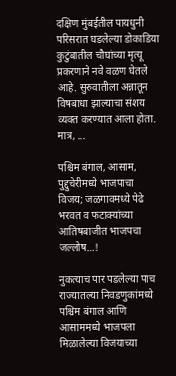दक्षिण मुंबईतील पायधुनी परिसरात घडलेल्या डोकाडिया कुटुंबातील चौघांच्या मृत्यू प्रकरणाने नवे वळण घेतले आहे. सुरुवातीला अन्नातून विषबाधा झाल्याचा संशय व्यक्त करण्यात आला होता. मात्र, ...

पश्चिम बंगाल, आसाम, पुद्दुचेरीमध्ये भाजपाचा विजय; जळगावमध्ये पेढे भरवत व फटाक्यांच्या आतिषबाजीत भाजपचा जल्लोष…!

नुकत्याच पार पडलेल्या पाच राज्यातल्या निवडणुकांमध्ये पश्चिम बंगाल आणि आसाममध्ये भाजपला मिळालेल्या विजयाच्या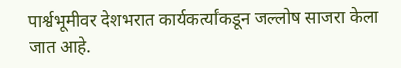पार्श्वभूमीवर देशभरात कार्यकर्त्यांकडून जल्लोष साजरा केला जात आहे.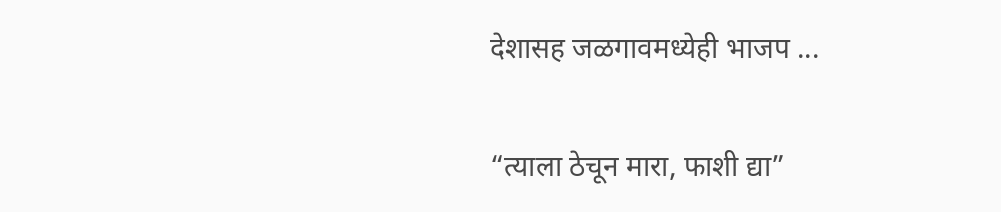देशासह जळगावमध्येही भाजप ...

“त्याला ठेचून मारा, फाशी द्या”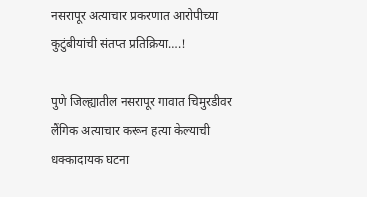नसरापूर अत्याचार प्रकरणात आरोपीच्या कुटुंबीयांची संतप्त प्रतिक्रिया….!

पुणे जिल्ह्यातील नसरापूर गावात चिमुरडीवर लैंगिक अत्याचार करून हत्या केल्याची धक्कादायक घटना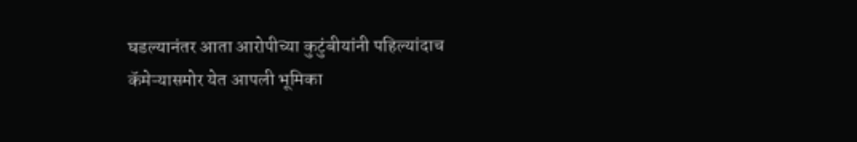घडल्यानंतर आता आरोपीच्या कुटुंबीयांनी पहिल्यांदाच कॅमेऱ्यासमोर येत आपली भूमिका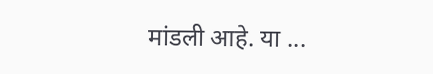मांडली आहे. या ...